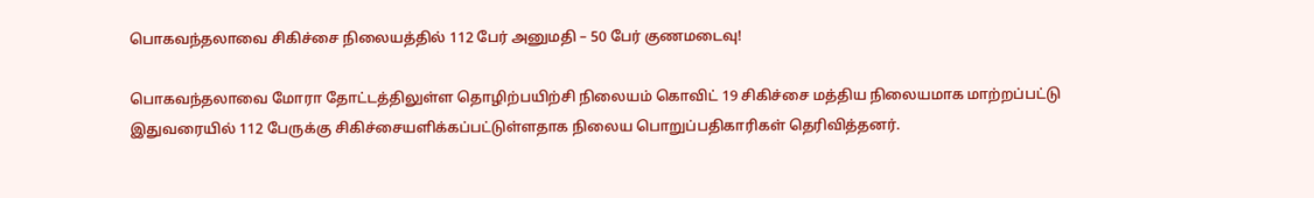பொகவந்தலாவை சிகிச்சை நிலையத்தில் 112 பேர் அனுமதி – 50 பேர் குணமடைவு!

பொகவந்தலாவை மோரா தோட்டத்திலுள்ள தொழிற்பயிற்சி நிலையம் கொவிட் 19 சிகிச்சை மத்திய நிலையமாக மாற்றப்பட்டு இதுவரையில் 112 பேருக்கு சிகிச்சையளிக்கப்பட்டுள்ளதாக நிலைய பொறுப்பதிகாரிகள் தெரிவித்தனர்.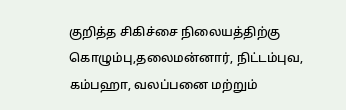குறித்த சிகிச்சை நிலையத்திற்கு கொழும்பு,தலைமன்னார், நிட்டம்புவ, கம்பஹா, வலப்பனை மற்றும்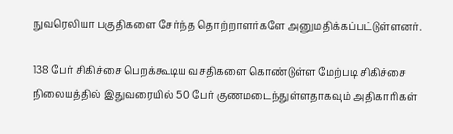நுவரெலியா பகுதிகளை சேர்ந்த தொற்றாளர்களே அனுமதிக்கப்பட்டுள்ளனர்.

138 பேர் சிகிச்சை பெறக்கூடிய வசதிகளை கொண்டுள்ள மேற்படி சிகிச்சை நிலையத்தில் இதுவரையில் 50 பேர் குணமடைந்துள்ளதாகவும் அதிகாரிகள்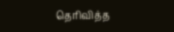தெரிவித்த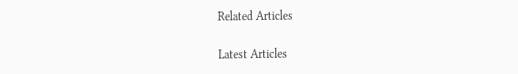Related Articles

Latest Articles